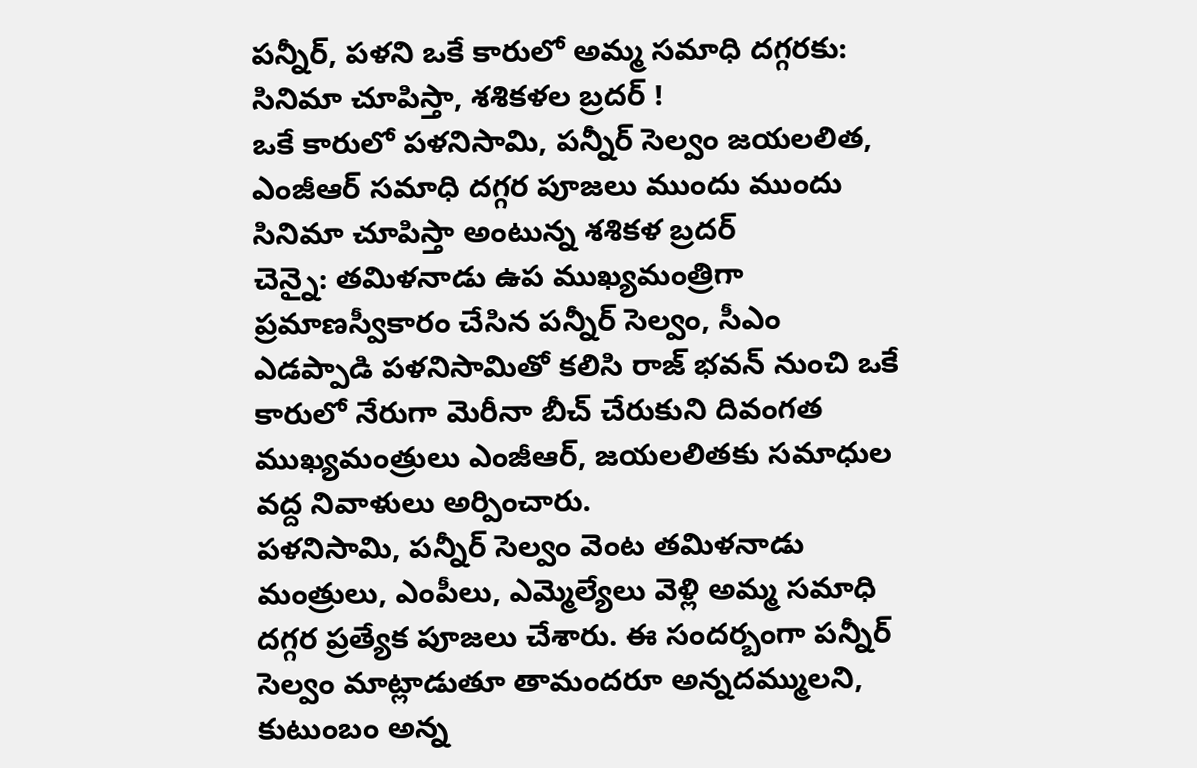పన్నీర్, పళని ఒకే కారులో అమ్మ సమాధి దగ్గరకు: సినిమా చూపిస్తా, శశికళల బ్రదర్ !
ఒకే కారులో పళనిసామి, పన్నీర్ సెల్వం జయలలిత, ఎంజీఆర్ సమాధి దగ్గర పూజలు ముందు ముందు సినిమా చూపిస్తా అంటున్న శశికళ బ్రదర్
చెన్నై: తమిళనాడు ఉప ముఖ్యమంత్రిగా ప్రమాణస్వీకారం చేసిన పన్నీర్ సెల్వం, సీఎం ఎడప్పాడి పళనిసామితో కలిసి రాజ్ భవన్ నుంచి ఒకే కారులో నేరుగా మెరీనా బీచ్ చేరుకుని దివంగత ముఖ్యమంత్రులు ఎంజీఆర్, జయలలితకు సమాధుల వద్ద నివాళులు అర్పించారు.
పళనిసామి, పన్నీర్ సెల్వం వెంట తమిళనాడు మంత్రులు, ఎంపీలు, ఎమ్మెల్యేలు వెళ్లి అమ్మ సమాధి దగ్గర ప్రత్యేక పూజలు చేశారు. ఈ సందర్బంగా పన్నీర్ సెల్వం మాట్లాడుతూ తామందరూ అన్నదమ్ములని, కుటుంబం అన్న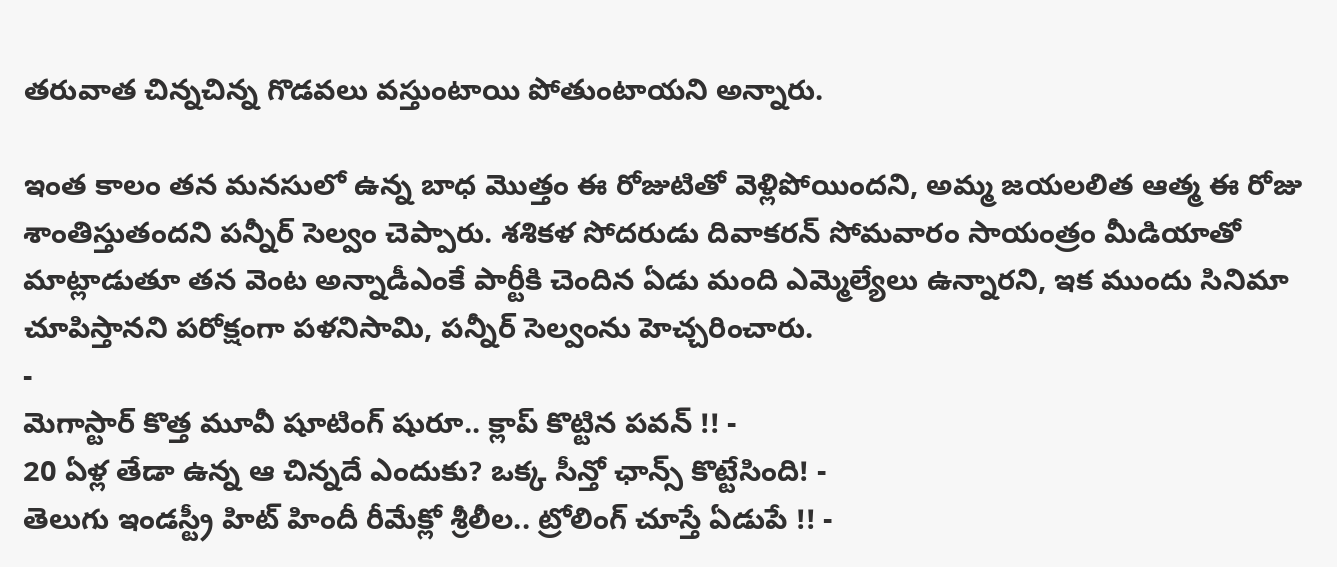తరువాత చిన్నచిన్న గొడవలు వస్తుంటాయి పోతుంటాయని అన్నారు.

ఇంత కాలం తన మనసులో ఉన్న బాధ మొత్తం ఈ రోజుటితో వెళ్లిపోయిందని, అమ్మ జయలలిత ఆత్మ ఈ రోజు శాంతిస్తుతందని పన్నీర్ సెల్వం చెప్పారు. శశికళ సోదరుడు దివాకరన్ సోమవారం సాయంత్రం మీడియాతో మాట్లాడుతూ తన వెంట అన్నాడీఎంకే పార్టీకి చెందిన ఏడు మంది ఎమ్మెల్యేలు ఉన్నారని, ఇక ముందు సినిమా చూపిస్తానని పరోక్షంగా పళనిసామి, పన్నీర్ సెల్వంను హెచ్చరించారు.
-
మెగాస్టార్ కొత్త మూవీ షూటింగ్ షురూ.. క్లాప్ కొట్టిన పవన్ !! -
20 ఏళ్ల తేడా ఉన్న ఆ చిన్నదే ఎందుకు? ఒక్క సీన్తో ఛాన్స్ కొట్టేసింది! -
తెలుగు ఇండస్ట్రీ హిట్ హిందీ రీమేక్లో శ్రీలీల.. ట్రోలింగ్ చూస్తే ఏడుపే !! -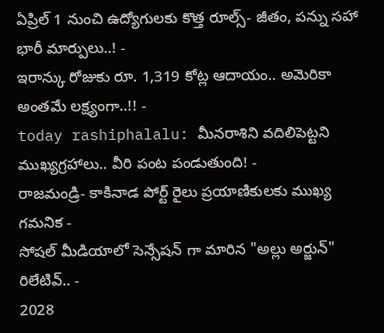ఏప్రిల్ 1 నుంచి ఉద్యోగులకు కొత్త రూల్స్- జీతం, పన్ను సహా భారీ మార్పులు..! -
ఇరాన్కు రోజుకు రూ. 1,319 కోట్ల ఆదాయం.. అమెరికా అంతమే లక్ష్యంగా..!! -
today rashiphalalu: మీనరాశిని వదిలిపెట్టని ముఖ్యగ్రహాలు.. వీరి పంట పండుతుంది! -
రాజమండ్రి- కాకినాడ పోర్ట్ రైలు ప్రయాణికులకు ముఖ్య గమనిక -
సోషల్ మీడియాలో సెన్సేషన్ గా మారిన "అల్లు అర్జున్" రిలేటివ్.. -
2028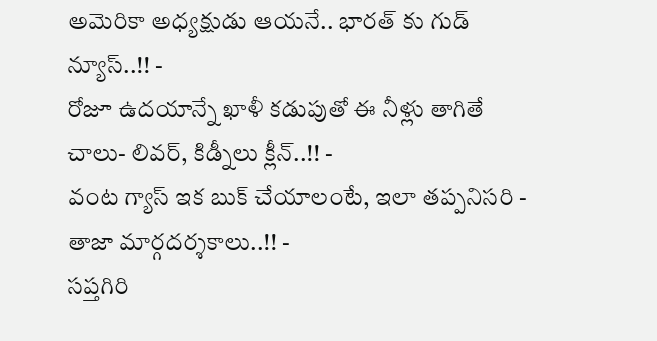అమెరికా అధ్యక్షుడు ఆయనే.. భారత్ కు గుడ్ న్యూస్..!! -
రోజూ ఉదయాన్నే ఖాళీ కడుపుతో ఈ నీళ్లు తాగితే చాలు- లివర్, కిడ్నీలు క్లీన్..!! -
వంట గ్యాస్ ఇక బుక్ చేయాలంటే, ఇలా తప్పనిసరి - తాజా మార్గదర్శకాలు..!! -
సప్తగిరి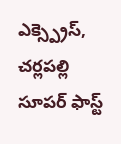ఎక్స్ప్రెస్, చర్లపల్లి సూపర్ ఫాస్ట్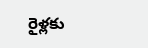రైళ్లకు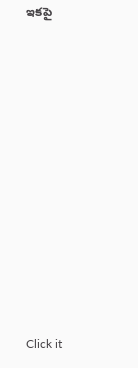ఇకపై












Click it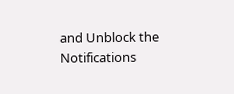and Unblock the Notifications